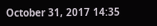October 31, 2017 14:35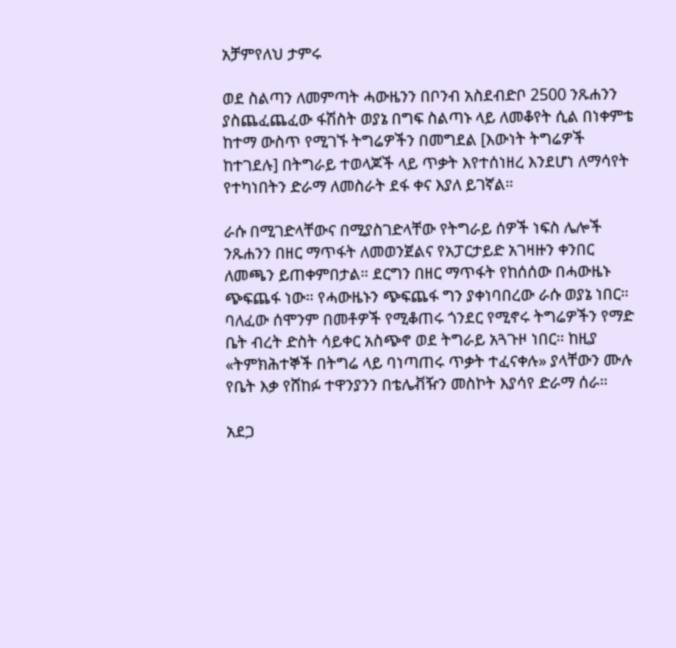አቻምየለህ ታምሩ

ወደ ስልጣን ለመምጣት ሓውዜንን በቦንብ አስደብድቦ 2500 ንጹሐንን ያስጨፈጨፈው ፋሽስት ወያኔ በግፍ ስልጣኑ ላይ ለመቆየት ሲል በነቀምቴ ከተማ ውስጥ የሚገኙ ትግሬዎችን በመግደል [እውነት ትግሬዎች ከተገደሉ] በትግራይ ተወላጆች ላይ ጥቃት እየተሰነዘረ እንደሆነ ለማሳየት የተካነበትን ድራማ ለመስራት ደፋ ቀና እያለ ይገኛል።

ራሱ በሚገድላቸውና በሚያስገድላቸው የትግራይ ሰዎች ነፍስ ሌሎች ንጹሐንን በዘር ማጥፋት ለመወንጀልና የአፓርታይድ አገዛዙን ቀንበር ለመጫን ይጠቀምበታል። ደርግን በዘር ማጥፋት የከሰሰው በሓውዜኑ ጭፍጨፋ ነው። የሓውዜኑን ጭፍጨፋ ግን ያቀነባበረው ራሱ ወያኔ ነበር። ባለፈው ሰሞንም በመቶዎች የሚቆጠሩ ጎንደር የሚኖሩ ትግሬዎችን የማድ ቤት ብረት ድስት ሳይቀር አስጭኖ ወደ ትግራይ አጓጉዞ ነበር። ከዚያ «ትምክሕተኞች በትግሬ ላይ ባነጣጠሩ ጥቃት ተፈናቀሉ» ያላቸውን ሙሉ የቤት እቃ የሸከፉ ተዋንያንን በቴሌቭዥን መስኮት እያሳየ ድራማ ሰራ።

አደጋ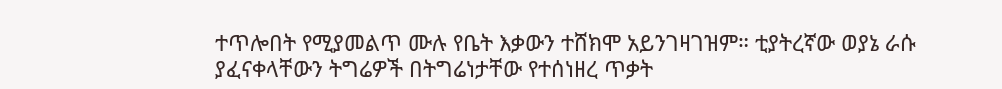ተጥሎበት የሚያመልጥ ሙሉ የቤት እቃውን ተሸክሞ አይንገዛገዝም። ቲያትረኛው ወያኔ ራሱ ያፈናቀላቸውን ትግሬዎች በትግሬነታቸው የተሰነዘረ ጥቃት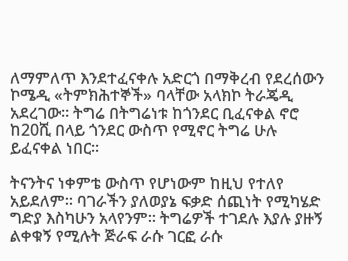ለማምለጥ እንደተፈናቀሉ አድርጎ በማቅረብ የደረሰውን ኮሜዲ «ትምክሕተኞች» ባላቸው አላክኮ ትራጄዲ አደረገው። ትግሬ በትግሬነቱ ከጎንደር ቢፈናቀል ኖሮ ከ20ሺ በላይ ጎንደር ውስጥ የሚኖር ትግሬ ሁሉ ይፈናቀል ነበር።

ትናንትና ነቀምቴ ውስጥ የሆነውም ከዚህ የተለየ አይደለም። ባገራችን ያለወያኔ ፍቃድ ሰጪነት የሚካሄድ ግድያ እስካሁን አላየንም። ትግሬዎች ተገደሉ እያሉ ያዙኝ ልቀቁኝ የሚሉት ጅራፍ ራሱ ገርፎ ራሱ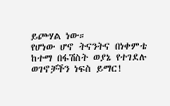ይጮሃል ነው።
የሆነው ሆኖ ትናንትና በነቀምቴ ከተማ በፋሽስት ወያኔ የተገደሉ ወገኖቻችን ነፍስ ይማር!